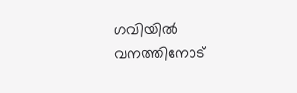ഗവിയിൽ വനത്തിനോട്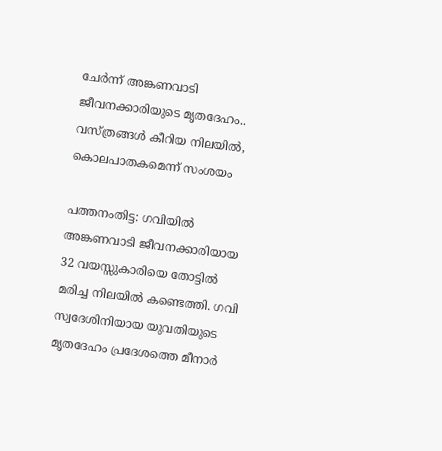ചേർന്ന് അങ്കണവാടി ജീവനക്കാരിയുടെ മൃതദേഹം.. വസ്ത്രങ്ങൾ കീറിയ നിലയിൽ, കൊലപാതകമെന്ന് സംശയം

പത്തനംതിട്ട: ഗവിയിൽ അങ്കണവാടി ജീവനക്കാരിയായ 32 വയസ്സുകാരിയെ തോട്ടിൽ മരിച്ച നിലയിൽ കണ്ടെത്തി. ഗവി സ്വദേശിനിയായ യുവതിയുടെ മൃതദേഹം പ്രദേശത്തെ മീനാർ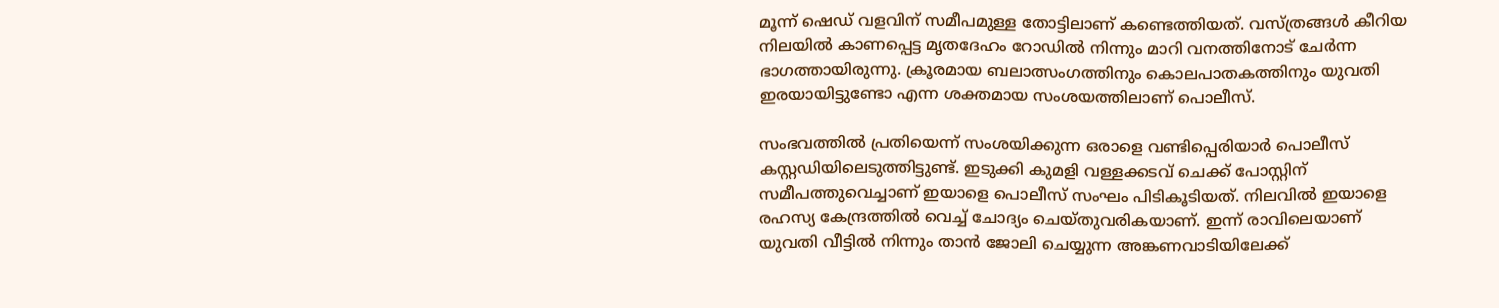മൂന്ന് ഷെഡ് വളവിന് സമീപമുള്ള തോട്ടിലാണ് കണ്ടെത്തിയത്. വസ്ത്രങ്ങൾ കീറിയ നിലയിൽ കാണപ്പെട്ട മൃതദേഹം റോഡിൽ നിന്നും മാറി വനത്തിനോട് ചേർന്ന ഭാഗത്തായിരുന്നു. ക്രൂരമായ ബലാത്സംഗത്തിനും കൊലപാതകത്തിനും യുവതി ഇരയായിട്ടുണ്ടോ എന്ന ശക്തമായ സംശയത്തിലാണ് പൊലീസ്.

സംഭവത്തിൽ പ്രതിയെന്ന് സംശയിക്കുന്ന ഒരാളെ വണ്ടിപ്പെരിയാർ പൊലീസ് കസ്റ്റഡിയിലെടുത്തിട്ടുണ്ട്. ഇടുക്കി കുമളി വള്ളക്കടവ് ചെക്ക് പോസ്റ്റിന് സമീപത്തുവെച്ചാണ് ഇയാളെ പൊലീസ് സംഘം പിടികൂടിയത്. നിലവിൽ ഇയാളെ രഹസ്യ കേന്ദ്രത്തിൽ വെച്ച് ചോദ്യം ചെയ്തുവരികയാണ്. ഇന്ന് രാവിലെയാണ് യുവതി വീട്ടിൽ നിന്നും താൻ ജോലി ചെയ്യുന്ന അങ്കണവാടിയിലേക്ക്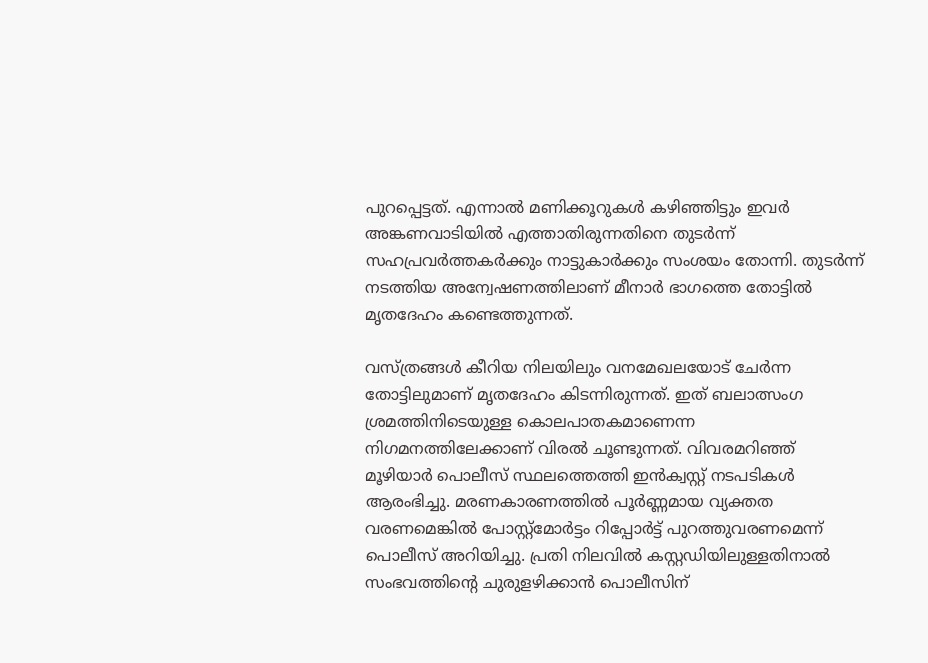പുറപ്പെട്ടത്. എന്നാൽ മണിക്കൂറുകൾ കഴിഞ്ഞിട്ടും ഇവർ അങ്കണവാടിയിൽ എത്താതിരുന്നതിനെ തുടർന്ന് സഹപ്രവർത്തകർക്കും നാട്ടുകാർക്കും സംശയം തോന്നി. തുടർന്ന് നടത്തിയ അന്വേഷണത്തിലാണ് മീനാർ ഭാഗത്തെ തോട്ടിൽ മൃതദേഹം കണ്ടെത്തുന്നത്.

വസ്ത്രങ്ങൾ കീറിയ നിലയിലും വനമേഖലയോട് ചേർന്ന തോട്ടിലുമാണ് മൃതദേഹം കിടന്നിരുന്നത്. ഇത് ബലാത്സംഗ ശ്രമത്തിനിടെയുള്ള കൊലപാതകമാണെന്ന നിഗമനത്തിലേക്കാണ് വിരൽ ചൂണ്ടുന്നത്. വിവരമറിഞ്ഞ് മൂഴിയാർ പൊലീസ് സ്ഥലത്തെത്തി ഇൻക്വസ്റ്റ് നടപടികൾ ആരംഭിച്ചു. മരണകാരണത്തിൽ പൂർണ്ണമായ വ്യക്തത വരണമെങ്കിൽ പോസ്റ്റ്‌മോർട്ടം റിപ്പോർട്ട് പുറത്തുവരണമെന്ന് പൊലീസ് അറിയിച്ചു. പ്രതി നിലവിൽ കസ്റ്റഡിയിലുള്ളതിനാൽ സംഭവത്തിന്റെ ചുരുളഴിക്കാൻ പൊലീസിന്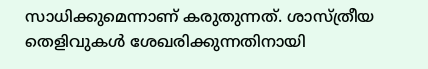സാധിക്കുമെന്നാണ് കരുതുന്നത്. ശാസ്ത്രീയ തെളിവുകൾ ശേഖരിക്കുന്നതിനായി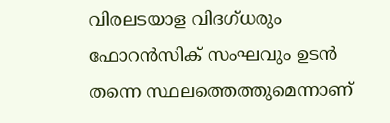വിരലടയാള വിദഗ്ധരും ഫോറൻസിക് സംഘവും ഉടൻ തന്നെ സ്ഥലത്തെത്തുമെന്നാണ്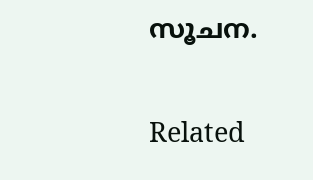സൂചന.

Related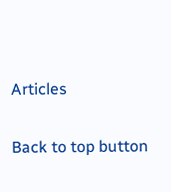Articles

Back to top button